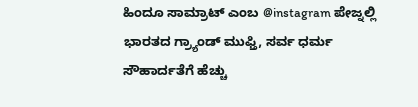ಹಿಂದೂ ಸಾಮ್ರಾಟ್ ಎಂಬ @instagram ಪೇಜ್ನಲ್ಲಿ ಭಾರತದ ಗ್ರ್ಯಾಂಡ್ ಮುಫ್ತಿ, ಸರ್ವ ಧರ್ಮ ಸೌಹಾರ್ದತೆಗೆ ಹೆಚ್ಚು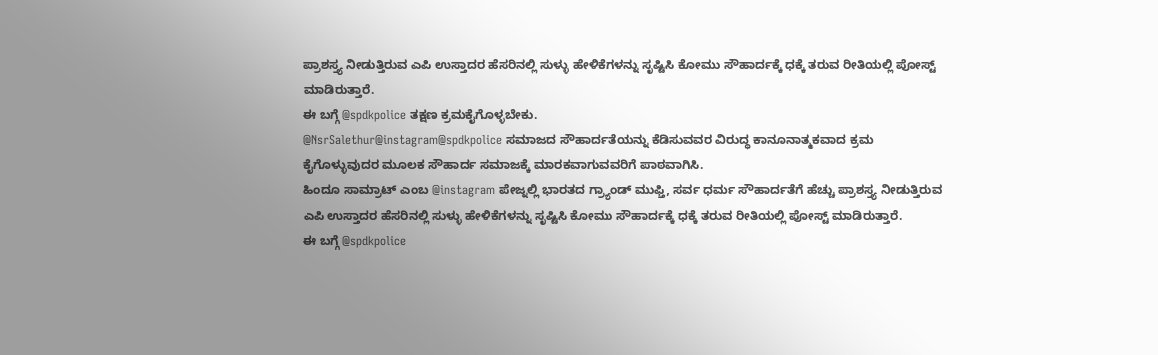ಪ್ರಾಶಸ್ತ್ಯ ನೀಡುತ್ತಿರುವ ಎಪಿ ಉಸ್ತಾದರ ಹೆಸರಿನಲ್ಲಿ ಸುಳ್ಳು ಹೇಳಿಕೆಗಳನ್ನು ಸೃಷ್ಟಿಸಿ ಕೋಮು ಸೌಹಾರ್ದಕ್ಕೆ ಧಕ್ಕೆ ತರುವ ರೀತಿಯಲ್ಲಿ ಪೋಸ್ಟ್ ಮಾಡಿರುತ್ತಾರೆ.
ಈ ಬಗ್ಗೆ @spdkpolice ತಕ್ಷಣ ಕ್ರಮಕೈಗೊಳ್ಳಬೇಕು.
@NsrSalethur@instagram@spdkpolice ಸಮಾಜದ ಸೌಹಾರ್ದತೆಯನ್ನು ಕೆಡಿಸುವವರ ವಿರುದ್ಧ ಕಾನೂನಾತ್ಮಕವಾದ ಕ್ರಮ ಕೈಗೊಳ್ಳುವುದರ ಮೂಲಕ ಸೌಹಾರ್ದ ಸಮಾಜಕ್ಕೆ ಮಾರಕವಾಗುವವರಿಗೆ ಪಾಠವಾಗಿಸಿ.
ಹಿಂದೂ ಸಾಮ್ರಾಟ್ ಎಂಬ @instagram ಪೇಜ್ನಲ್ಲಿ ಭಾರತದ ಗ್ರ್ಯಾಂಡ್ ಮುಫ್ತಿ, ಸರ್ವ ಧರ್ಮ ಸೌಹಾರ್ದತೆಗೆ ಹೆಚ್ಚು ಪ್ರಾಶಸ್ತ್ಯ ನೀಡುತ್ತಿರುವ ಎಪಿ ಉಸ್ತಾದರ ಹೆಸರಿನಲ್ಲಿ ಸುಳ್ಳು ಹೇಳಿಕೆಗಳನ್ನು ಸೃಷ್ಟಿಸಿ ಕೋಮು ಸೌಹಾರ್ದಕ್ಕೆ ಧಕ್ಕೆ ತರುವ ರೀತಿಯಲ್ಲಿ ಪೋಸ್ಟ್ ಮಾಡಿರುತ್ತಾರೆ.
ಈ ಬಗ್ಗೆ @spdkpolice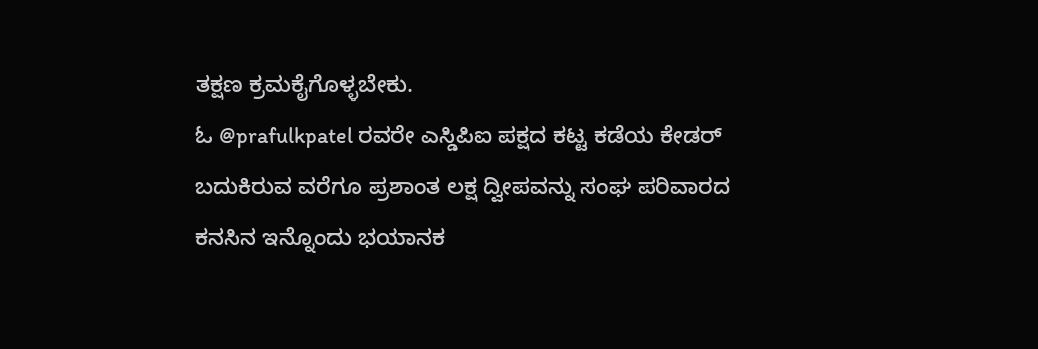ತಕ್ಷಣ ಕ್ರಮಕೈಗೊಳ್ಳಬೇಕು.
ಓ @prafulkpatel ರವರೇ ಎಸ್ಡಿಪಿಐ ಪಕ್ಷದ ಕಟ್ಟ ಕಡೆಯ ಕೇಡರ್ ಬದುಕಿರುವ ವರೆಗೂ ಪ್ರಶಾಂತ ಲಕ್ಷ ದ್ವೀಪವನ್ನು ಸಂಘ ಪರಿವಾರದ ಕನಸಿನ ಇನ್ನೊಂದು ಭಯಾನಕ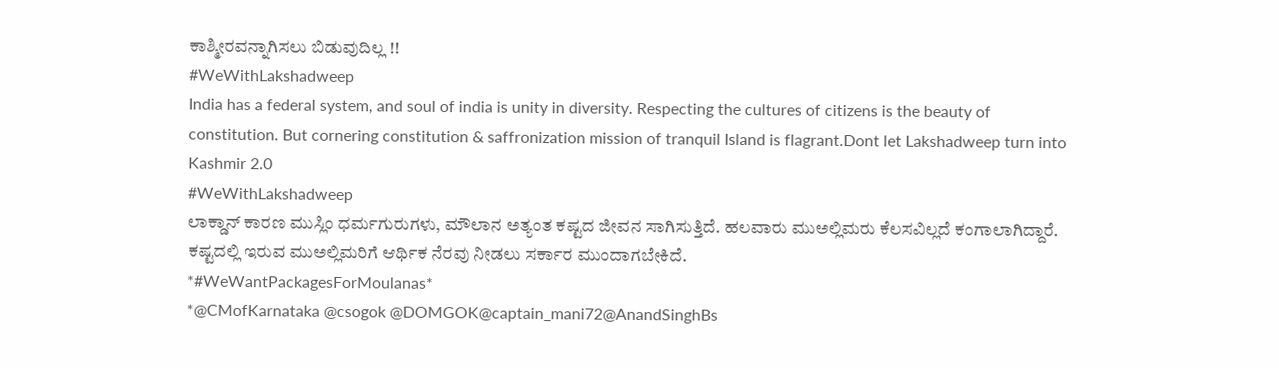ಕಾಶ್ಮೀರವನ್ನಾಗಿಸಲು ಬಿಡುವುದಿಲ್ಲ !!
#WeWithLakshadweep
India has a federal system, and soul of india is unity in diversity. Respecting the cultures of citizens is the beauty of constitution. But cornering constitution & saffronization mission of tranquil Island is flagrant.Dont let Lakshadweep turn into Kashmir 2.0
#WeWithLakshadweep
ಲಾಕ್ಡಾನ್ ಕಾರಣ ಮುಸ್ಲಿಂ ಧರ್ಮಗುರುಗಳು, ಮೌಲಾನ ಅತ್ಯಂತ ಕಷ್ಟದ ಜೀವನ ಸಾಗಿಸುತ್ತಿದೆ. ಹಲವಾರು ಮುಅಲ್ಲಿಮರು ಕೆಲಸವಿಲ್ಲದೆ ಕಂಗಾಲಾಗಿದ್ದಾರೆ. ಕಷ್ಟದಲ್ಲಿ ಇರುವ ಮುಅಲ್ಲಿಮರಿಗೆ ಆರ್ಥಿಕ ನೆರವು ನೀಡಲು ಸರ್ಕಾರ ಮುಂದಾಗಬೇಕಿದೆ.
*#WeWantPackagesForMoulanas*
*@CMofKarnataka @csogok @DOMGOK@captain_mani72@AnandSinghBs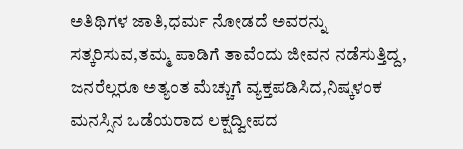ಅತಿಥಿಗಳ ಜಾತಿ,ಧರ್ಮ ನೋಡದೆ ಅವರನ್ನು ಸತ್ಕರಿಸುವ,ತಮ್ಮ ಪಾಡಿಗೆ ತಾವೆಂದು ಜೀವನ ನಡೆಸುತ್ತಿದ್ದ, ಜನರೆಲ್ಲರೂ ಅತ್ಯಂತ ಮೆಚ್ಚುಗೆ ವ್ಯಕ್ತಪಡಿಸಿದ,ನಿಷ್ಕಳಂಕ ಮನಸ್ಸಿನ ಒಡೆಯರಾದ ಲಕ್ಷದ್ವೀಪದ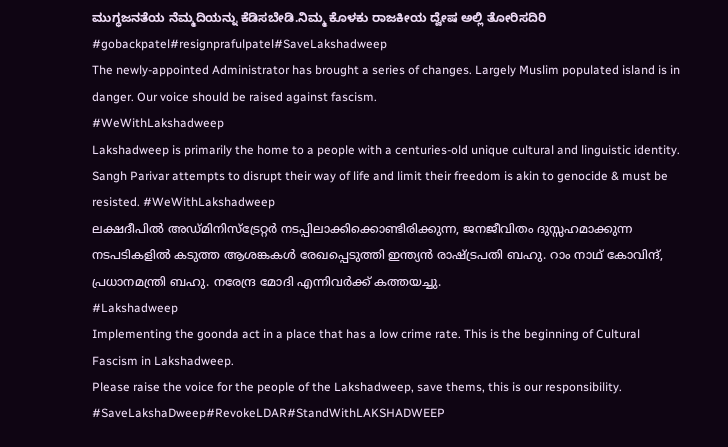ಮುಗ್ಧಜನತೆಯ ನೆಮ್ಮದಿಯನ್ನು ಕೆಡಿಸಬೇಡಿ.ನಿಮ್ಮ ಕೊಳಕು ರಾಜಕೀಯ ದ್ವೇಷ ಅಲ್ಲಿ ತೋರಿಸದಿರಿ
#gobackpatel#resignprafulpatel#SaveLakshadweep
The newly-appointed Administrator has brought a series of changes. Largely Muslim populated island is in danger. Our voice should be raised against fascism.
#WeWithLakshadweep
Lakshadweep is primarily the home to a people with a centuries-old unique cultural and linguistic identity. Sangh Parivar attempts to disrupt their way of life and limit their freedom is akin to genocide & must be resisted. #WeWithLakshadweep
ലക്ഷദീപിൽ അഡ്മിനിസ്ട്രേറ്റർ നടപ്പിലാക്കിക്കൊണ്ടിരിക്കുന്ന, ജനജീവിതം ദുസ്സഹമാക്കുന്ന നടപടികളിൽ കടുത്ത ആശങ്കകൾ രേഖപ്പെടുത്തി ഇന്ത്യൻ രാഷ്ട്രപതി ബഹു. റാം നാഥ് കോവിന്ദ്, പ്രധാനമന്ത്രി ബഹു. നരേന്ദ്ര മോദി എന്നിവർക്ക് കത്തയച്ചു.
#Lakshadweep
Implementing the goonda act in a place that has a low crime rate. This is the beginning of Cultural Fascism in Lakshadweep.
Please raise the voice for the people of the Lakshadweep, save thems, this is our responsibility.
#SaveLakshaDweep#RevokeLDAR#StandWithLAKSHADWEEP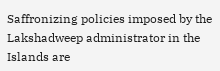Saffronizing policies imposed by the Lakshadweep administrator in the Islands are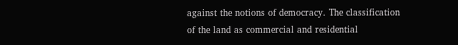against the notions of democracy. The classification of the land as commercial and residential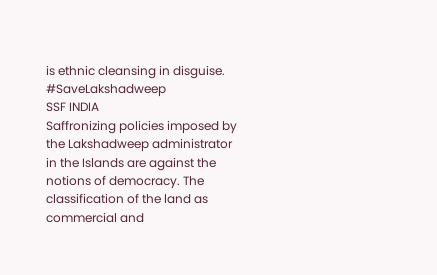is ethnic cleansing in disguise.
#SaveLakshadweep
SSF INDIA
Saffronizing policies imposed by the Lakshadweep administrator in the Islands are against the notions of democracy. The classification of the land as commercial and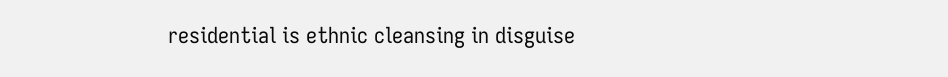residential is ethnic cleansing in disguise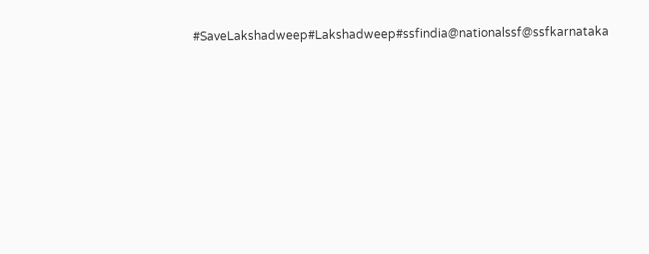#SaveLakshadweep#Lakshadweep#ssfindia@nationalssf@ssfkarnataka